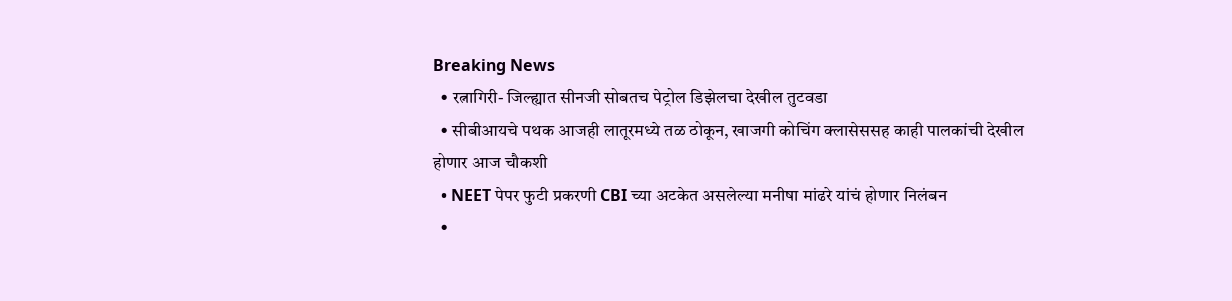Breaking News
  • रत्नागिरी- जिल्ह्यात सीनजी सोबतच पेट्रोल डिझेलचा देखील तुटवडा
  • सीबीआयचे पथक आजही लातूरमध्ये तळ ठोकून, खाजगी कोचिंग क्लासेससह काही पालकांची देखील होणार आज चौकशी
  • NEET पेपर फुटी प्रकरणी CBI च्या अटकेत असलेल्या मनीषा मांढरे यांचं होणार निलंबन
  •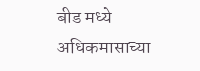बीड मध्ये अधिकमासाच्या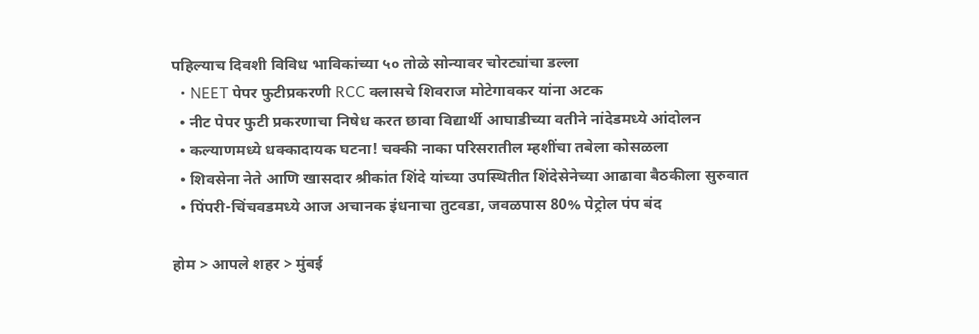पहिल्याच दिवशी विविध भाविकांच्या ५० तोळे सोन्यावर चोरट्यांचा डल्ला
  • NEET पेपर फुटीप्रकरणी RCC क्लासचे शिवराज मोटेगावकर यांना अटक
  • नीट पेपर फुटी प्रकरणाचा निषेध करत छावा विद्यार्थी आघाडीच्या वतीने नांदेडमध्ये आंदोलन
  • कल्याणमध्ये धक्कादायक घटना! चक्की नाका परिसरातील म्हशींचा तबेला कोसळला
  • शिवसेना नेते आणि खासदार श्रीकांत शिंदे यांच्या उपस्थितीत शिंदेसेनेच्या आढावा बैठकीला सुरुवात
  • पिंपरी-चिंचवडमध्ये आज अचानक इंधनाचा तुटवडा, जवळपास 80% पेट्रोल पंप बंद

होम > आपले शहर > मुंबई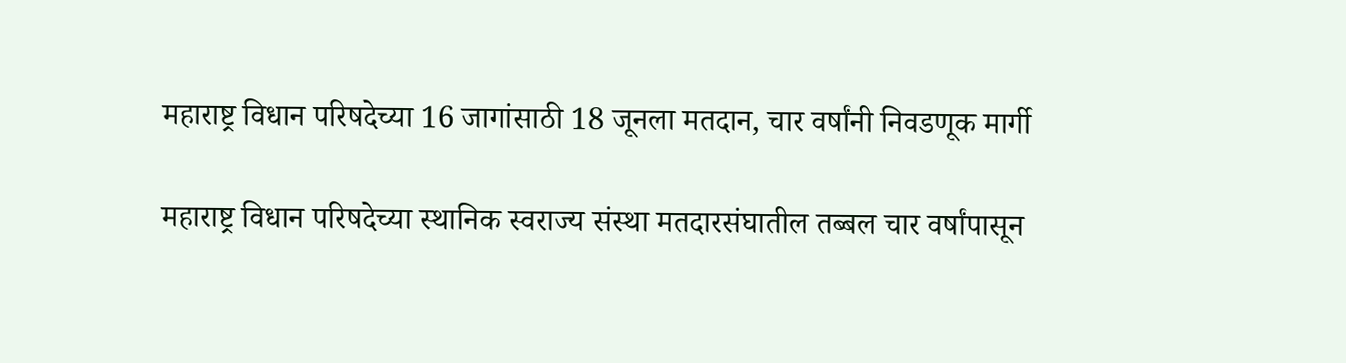महाराष्ट्र विधान परिषदेच्या 16 जागांसाठी 18 जूनला मतदान, चार वर्षांनी निवडणूक मार्गी

महाराष्ट्र विधान परिषदेच्या स्थानिक स्वराज्य संस्था मतदारसंघातील तब्बल चार वर्षांपासून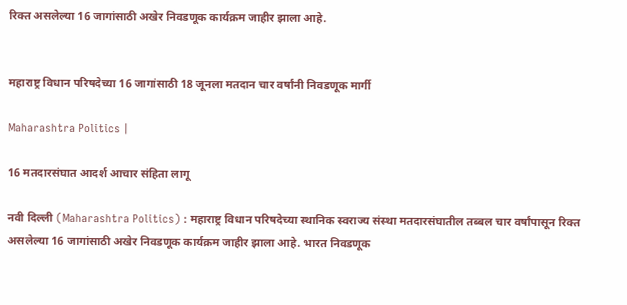रिक्त असलेल्या 16 जागांसाठी अखेर निवडणूक कार्यक्रम जाहीर झाला आहे.


महाराष्ट्र विधान परिषदेच्या 16 जागांसाठी 18 जूनला मतदान चार वर्षांनी निवडणूक मार्गी

Maharashtra Politics |

16 मतदारसंघात आदर्श आचार संहिता लागू

नवी दिल्ली (Maharashtra Politics) : महाराष्ट्र विधान परिषदेच्या स्थानिक स्वराज्य संस्था मतदारसंघातील तब्बल चार वर्षांपासून रिक्त असलेल्या 16 जागांसाठी अखेर निवडणूक कार्यक्रम जाहीर झाला आहे. भारत निवडणूक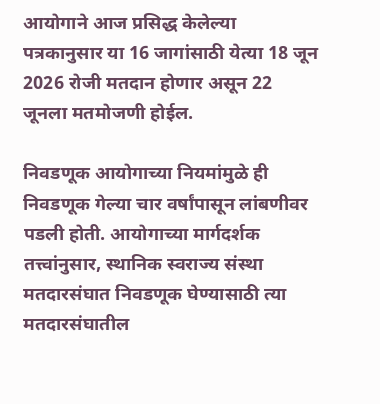आयोगाने आज प्रसिद्ध केलेल्या पत्रकानुसार या 16 जागांसाठी येत्या 18 जून 2026 रोजी मतदान होणार असून 22 जूनला मतमोजणी होईल.

निवडणूक आयोगाच्या नियमांमुळे ही निवडणूक गेल्या चार वर्षांपासून लांबणीवर पडली होती. आयोगाच्या मार्गदर्शक तत्त्वांनुसार, स्थानिक स्वराज्य संस्था मतदारसंघात निवडणूक घेण्यासाठी त्या मतदारसंघातील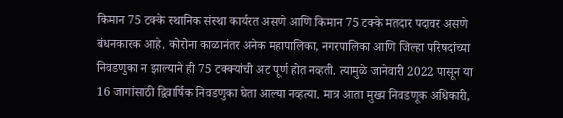किमान 75 टक्के स्थानिक संस्था कार्यरत असणे आणि किमान 75 टक्के मतदार पदावर असणे बंधनकारक आहे. कोरोना काळानंतर अनेक महापालिका, नगरपालिका आणि जिल्हा परिषदांच्या निवडणुका न झाल्याने ही 75 टक्क्यांची अट पूर्ण होत नव्हती. त्यामुळे जानेवारी 2022 पासून या 16 जागांसाठी द्विवार्षिक निवडणुका घेता आल्या नव्हत्या. मात्र आता मुख्य निवडणूक अधिकारी,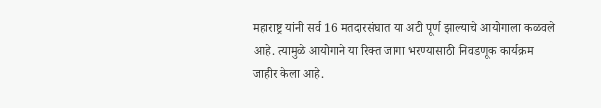महाराष्ट्र यांनी सर्व 16 मतदारसंघात या अटी पूर्ण झाल्याचे आयोगाला कळवले आहे. त्यामुळे आयोगाने या रिक्त जागा भरण्यासाठी निवडणूक कार्यक्रम जाहीर केला आहे.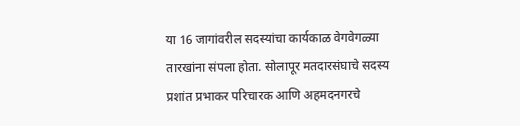या 16 जागांवरील सदस्यांचा कार्यकाळ वेगवेगळ्या तारखांना संपला होता. सोलापूर मतदारसंघाचे सदस्य प्रशांत प्रभाकर परिचारक आणि अहमदनगरचे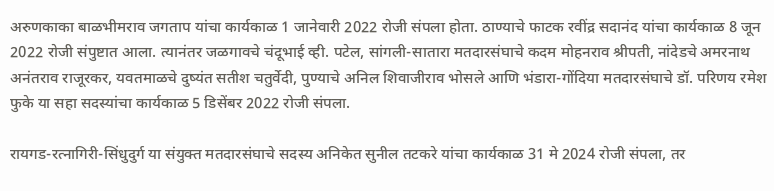अरुणकाका बाळभीमराव जगताप यांचा कार्यकाळ 1 जानेवारी 2022 रोजी संपला होता. ठाण्याचे फाटक रवींद्र सदानंद यांचा कार्यकाळ 8 जून 2022 रोजी संपुष्टात आला. त्यानंतर जळगावचे चंदूभाई व्ही. पटेल, सांगली-सातारा मतदारसंघाचे कदम मोहनराव श्रीपती, नांदेडचे अमरनाथ अनंतराव राजूरकर, यवतमाळचे दुष्यंत सतीश चतुर्वेदी, पुण्याचे अनिल शिवाजीराव भोसले आणि भंडारा-गोंदिया मतदारसंघाचे डॉ. परिणय रमेश फुके या सहा सदस्यांचा कार्यकाळ 5 डिसेंबर 2022 रोजी संपला.

रायगड-रत्नागिरी-सिंधुदुर्ग या संयुक्त मतदारसंघाचे सदस्य अनिकेत सुनील तटकरे यांचा कार्यकाळ 31 मे 2024 रोजी संपला, तर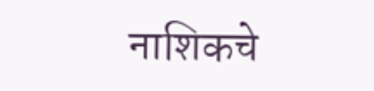नाशिकचे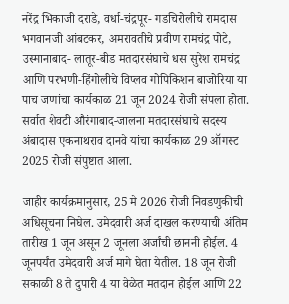नरेंद्र भिकाजी दराडे, वर्धा-चंद्रपूर- गडचिरोलीचे रामदास भगवानजी आंबटकर, अमरावतीचे प्रवीण रामचंद्र पोटे, उस्मानाबाद- लातूर-बीड मतदारसंघाचे धस सुरेश रामचंद्र आणि परभणी-हिंगोलीचे विप्लव गोपिकिशन बाजोरिया या पाच जणांचा कार्यकाळ 21 जून 2024 रोजी संपला होता. सर्वात शेवटी औरंगाबाद-जालना मतदारसंघाचे सदस्य अंबादास एकनाथराव दानवे यांचा कार्यकाळ 29 ऑगस्ट 2025 रोजी संपुष्टात आला.

जाहीर कार्यक्रमानुसार, 25 मे 2026 रोजी निवडणुकीची अधिसूचना निघेल. उमेदवारी अर्ज दाखल करण्याची अंतिम तारीख 1 जून असून 2 जूनला अर्जांची छाननी होईल. 4 जूनपर्यंत उमेदवारी अर्ज मागे घेता येतील. 18 जून रोजी सकाळी 8 ते दुपारी 4 या वेळेत मतदान होईल आणि 22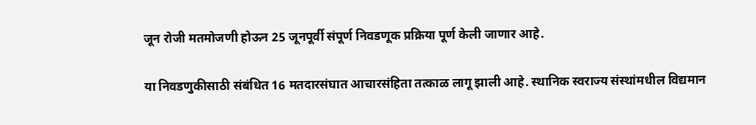जून रोजी मतमोजणी होऊन 25 जूनपूर्वी संपूर्ण निवडणूक प्रक्रिया पूर्ण केली जाणार आहे.

या निवडणुकीसाठी संबंधित 16 मतदारसंघात आचारसंहिता तत्काळ लागू झाली आहे. स्थानिक स्वराज्य संस्थांमधील विद्यमान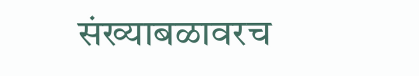संख्याबळावरच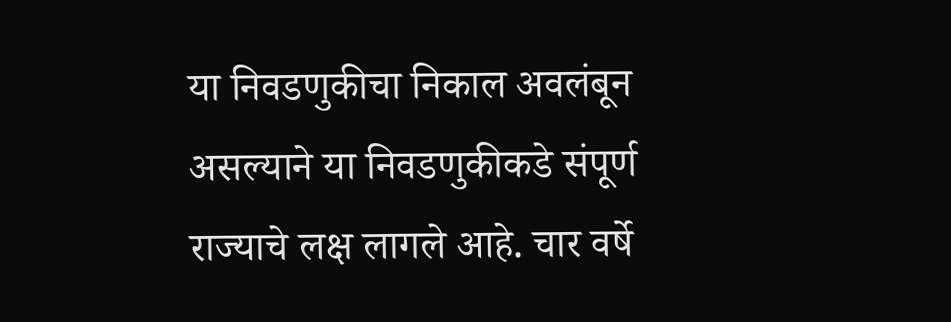या निवडणुकीचा निकाल अवलंबून असल्याने या निवडणुकीकडे संपूर्ण राज्याचे लक्ष लागले आहे. चार वर्षे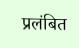प्रलंबित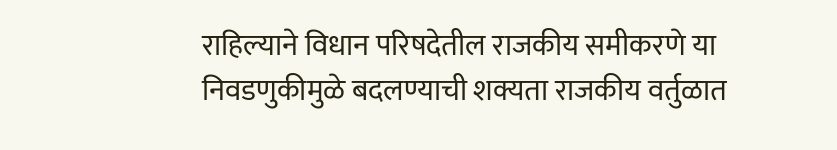राहिल्याने विधान परिषदेतील राजकीय समीकरणे या निवडणुकीमुळे बदलण्याची शक्यता राजकीय वर्तुळात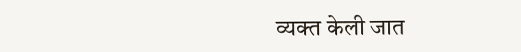व्यक्त केली जात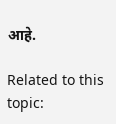आहे.

Related to this topic: